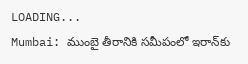LOADING...
Mumbai: ముంబై తీరానికి సమీపంలో ఇరాన్‌కు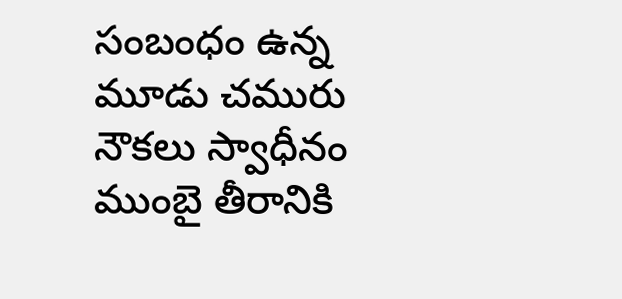సంబంధం ఉన్న మూడు చమురు నౌకలు స్వాధీనం
ముంబై తీరానికి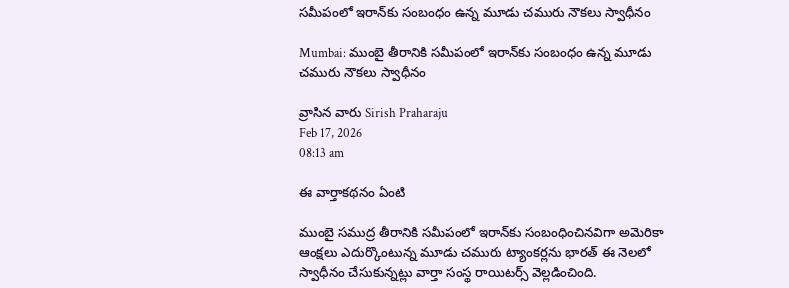సమీపంలో ఇరాన్‌కు సంబంధం ఉన్న మూడు చమురు నౌకలు స్వాధీనం

Mumbai: ముంబై తీరానికి సమీపంలో ఇరాన్‌కు సంబంధం ఉన్న మూడు చమురు నౌకలు స్వాధీనం

వ్రాసిన వారు Sirish Praharaju
Feb 17, 2026
08:13 am

ఈ వార్తాకథనం ఏంటి

ముంబై సముద్ర తీరానికి సమీపంలో ఇరాన్‌కు సంబంధించినవిగా అమెరికా ఆంక్షలు ఎదుర్కొంటున్న మూడు చమురు ట్యాంకర్లను భారత్ ఈ నెలలో స్వాధీనం చేసుకున్నట్లు వార్తా సంస్థ రాయిటర్స్ వెల్లడించింది.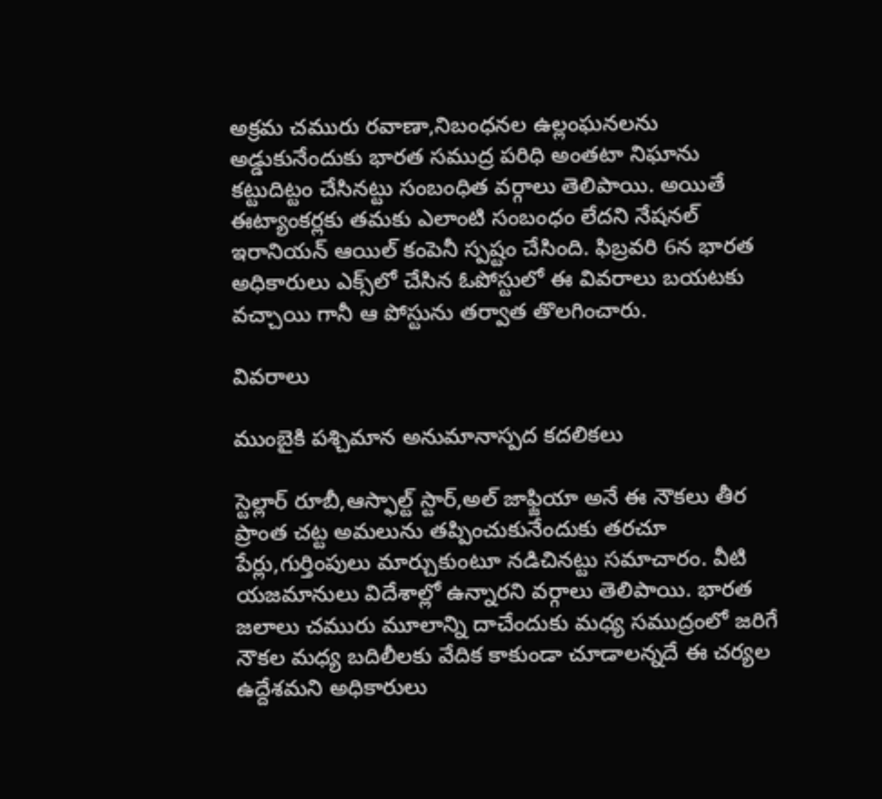అక్రమ చమురు రవాణా,నిబంధనల ఉల్లంఘనలను అడ్డుకునేందుకు భారత సముద్ర పరిధి అంతటా నిఘాను కట్టుదిట్టం చేసినట్టు సంబంధిత వర్గాలు తెలిపాయి. అయితే ఈట్యాంకర్లకు తమకు ఎలాంటి సంబంధం లేదని నేషనల్ ఇరానియన్ ఆయిల్ కంపెనీ స్పష్టం చేసింది. ఫిబ్రవరి 6న భారత అధికారులు ఎక్స్‌లో చేసిన ఓపోస్టులో ఈ వివరాలు బయటకు వచ్చాయి గానీ ఆ పోస్టును తర్వాత తొలగించారు.

వివరాలు

ముంబైకి పశ్చిమాన అనుమానాస్పద కదలికలు

స్టెల్లార్ రూబీ,ఆస్ఫాల్ట్ స్టార్,అల్ జాఫ్జియా అనే ఈ నౌకలు తీర ప్రాంత చట్ట అమలును తప్పించుకునేందుకు తరచూ పేర్లు,గుర్తింపులు మార్చుకుంటూ నడిచినట్టు సమాచారం. వీటి యజమానులు విదేశాల్లో ఉన్నారని వర్గాలు తెలిపాయి. భారత జలాలు చమురు మూలాన్ని దాచేందుకు మధ్య సముద్రంలో జరిగే నౌకల మధ్య బదిలీలకు వేదిక కాకుండా చూడాలన్నదే ఈ చర్యల ఉద్దేశమని అధికారులు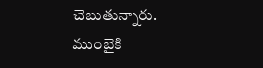చెబుతున్నారు. ముంబైకి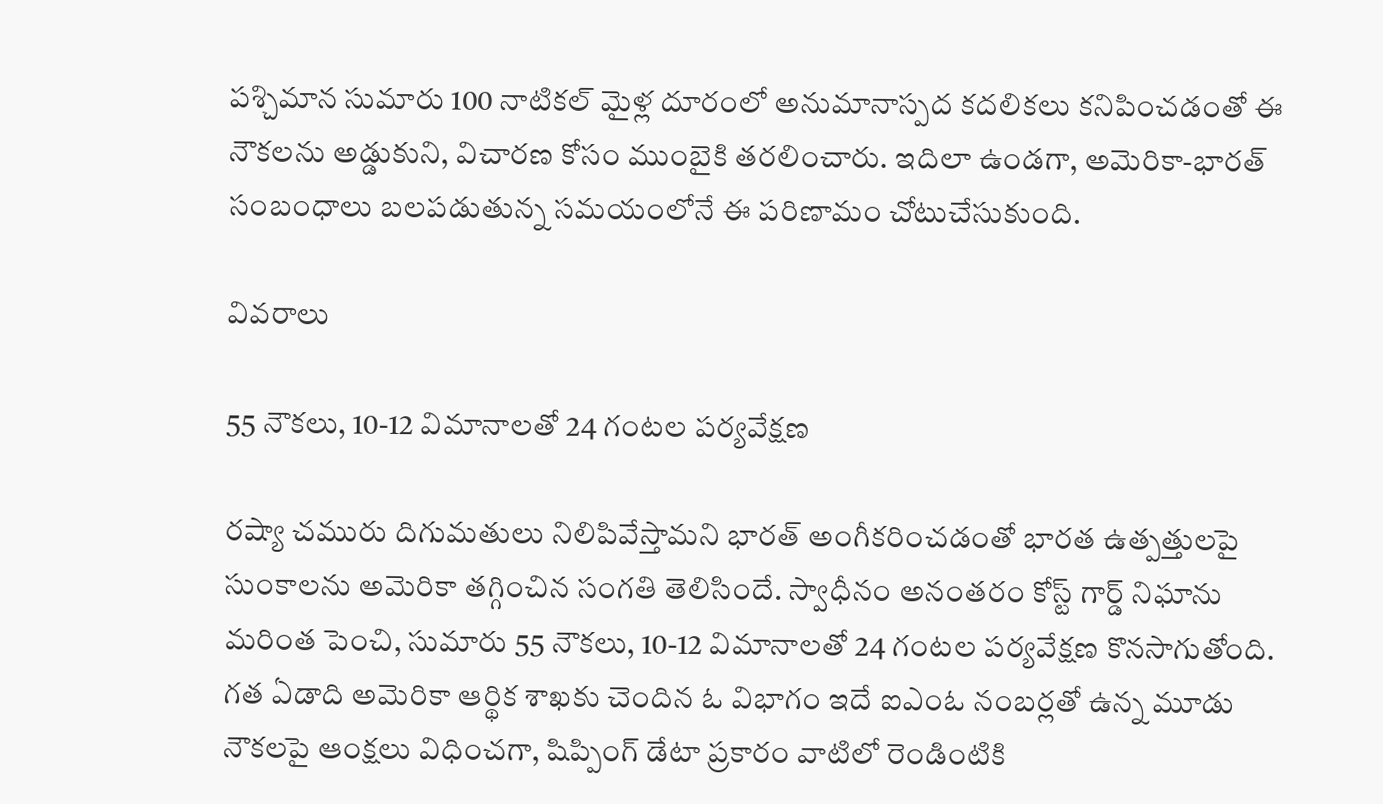పశ్చిమాన సుమారు 100 నాటికల్ మైళ్ల దూరంలో అనుమానాస్పద కదలికలు కనిపించడంతో ఈ నౌకలను అడ్డుకుని, విచారణ కోసం ముంబైకి తరలించారు. ఇదిలా ఉండగా, అమెరికా-భారత్ సంబంధాలు బలపడుతున్న సమయంలోనే ఈ పరిణామం చోటుచేసుకుంది.

వివరాలు

55 నౌకలు, 10-12 విమానాలతో 24 గంటల పర్యవేక్షణ

రష్యా చమురు దిగుమతులు నిలిపివేస్తామని భారత్ అంగీకరించడంతో భారత ఉత్పత్తులపై సుంకాలను అమెరికా తగ్గించిన సంగతి తెలిసిందే. స్వాధీనం అనంతరం కోస్ట్ గార్డ్ నిఘాను మరింత పెంచి, సుమారు 55 నౌకలు, 10-12 విమానాలతో 24 గంటల పర్యవేక్షణ కొనసాగుతోంది. గత ఏడాది అమెరికా ఆర్థిక శాఖకు చెందిన ఓ విభాగం ఇదే ఐఎంఓ నంబర్లతో ఉన్న మూడు నౌకలపై ఆంక్షలు విధించగా, షిప్పింగ్ డేటా ప్రకారం వాటిలో రెండింటికి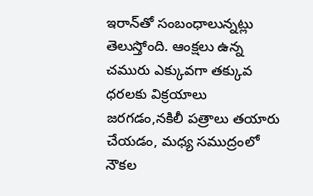ఇరాన్‌తో సంబంధాలున్నట్లు తెలుస్తోంది. ఆంక్షలు ఉన్న చమురు ఎక్కువగా తక్కువ ధరలకు విక్రయాలు జరగడం,నకిలీ పత్రాలు తయారు చేయడం, మధ్య సముద్రంలో నౌకల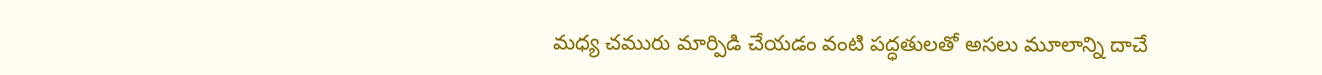మధ్య చమురు మార్పిడి చేయడం వంటి పద్ధతులతో అసలు మూలాన్ని దాచే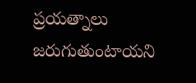ప్రయత్నాలు జరుగుతుంటాయని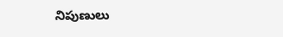నిపుణులు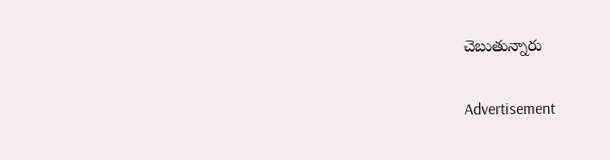చెబుతున్నారు

Advertisement